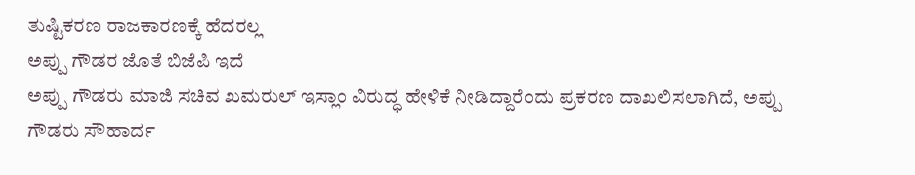ತುಷ್ಟಿಕರಣ ರಾಜಕಾರಣಕ್ಕೆ ಹೆದರಲ್ಲ
ಅಪ್ಪು ಗೌಡರ ಜೊತೆ ಬಿಜೆಪಿ ಇದೆ
ಅಪ್ಪು ಗೌಡರು ಮಾಜಿ ಸಚಿವ ಖಮರುಲ್ ಇಸ್ಲಾಂ ವಿರುದ್ಧ ಹೇಳಿಕೆ ನೀಡಿದ್ದಾರೆಂದು ಪ್ರಕರಣ ದಾಖಲಿಸಲಾಗಿದೆ, ಅಪ್ಪು ಗೌಡರು ಸೌಹಾರ್ದ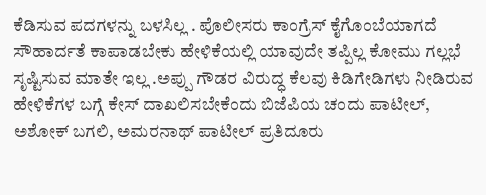ಕೆಡಿಸುವ ಪದಗಳನ್ನು ಬಳಸಿಲ್ಲ . ಪೊಲೀಸರು ಕಾಂಗ್ರೆಸ್ ಕೈಗೊಂಬೆಯಾಗದೆ ಸೌಹಾರ್ದತೆ ಕಾಪಾಡಬೇಕು ಹೇಳಿಕೆಯಲ್ಲಿ ಯಾವುದೇ ತಪ್ಪಿಲ್ಲ ಕೋಮು ಗಲ್ಲಭೆ ಸೃಷ್ಟಿಸುವ ಮಾತೇ ಇಲ್ಲ .ಅಪ್ಪು ಗೌಡರ ವಿರುದ್ಧ ಕೆಲವು ಕಿಡಿಗೇಡಿಗಳು ನೀಡಿರುವ ಹೇಳಿಕೆಗಳ ಬಗ್ಗೆ ಕೇಸ್ ದಾಖಲಿಸಬೇಕೆಂದು ಬಿಜೆಪಿಯ ಚಂದು ಪಾಟೀಲ್, ಅಶೋಕ್ ಬಗಲಿ, ಅಮರನಾಥ್ ಪಾಟೀಲ್ ಪ್ರತಿದೂರು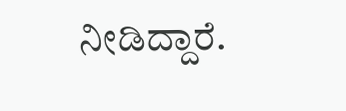ನೀಡಿದ್ದಾರೆ.